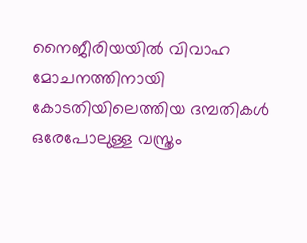നൈജീരിയയിൽ വിവാഹ മോചനത്തിനായി കോടതിയിലെത്തിയ ദമ്പതികൾ ഒരേപോലുള്ള വസ്ത്രം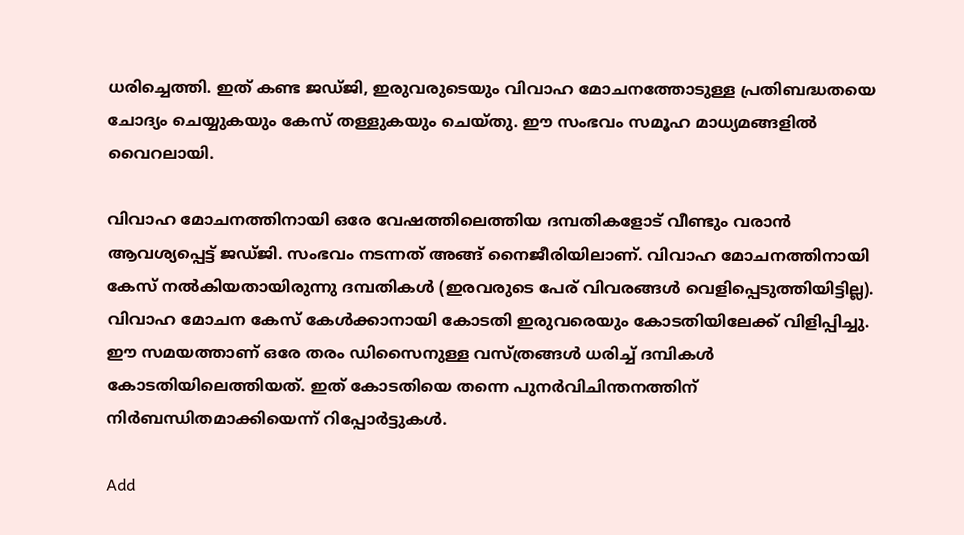ധരിച്ചെത്തി. ഇത് കണ്ട ജഡ്ജി, ഇരുവരുടെയും വിവാഹ മോചനത്തോടുള്ള പ്രതിബദ്ധതയെ ചോദ്യം ചെയ്യുകയും കേസ് തള്ളുകയും ചെയ്തു. ഈ സംഭവം സമൂഹ മാധ്യമങ്ങളിൽ വൈറലായി.

വിവാഹ മോചനത്തിനായി ഒരേ വേഷത്തിലെത്തിയ ദമ്പതികളോട് വീണ്ടും വരാന്‍ ആവശ്യപ്പെട്ട് ജഡ്ജി. സംഭവം നടന്നത് അങ്ങ് നൈജീരിയിലാണ്. വിവാഹ മോചനത്തിനായി കേസ് നല്‍കിയതായിരുന്നു ദമ്പതികൾ (ഇരവരുടെ പേര് വിവരങ്ങൾ വെളിപ്പെടുത്തിയിട്ടില്ല). വിവാഹ മോചന കേസ് കേൾക്കാനായി കോടതി ഇരുവരെയും കോടതിയിലേക്ക് വിളിപ്പിച്ചു. ഈ സമയത്താണ് ഒരേ തരം ഡിസൈനുള്ള വസ്ത്രങ്ങൾ ധരിച്ച് ദമ്പികൾ കോടതിയിലെത്തിയത്. ഇത് കോടതിയെ തന്നെ പുന‍ർവിചിന്തനത്തിന് നിർബന്ധിതമാക്കിയെന്ന് റിപ്പോര്‍ട്ടുകൾ.

Add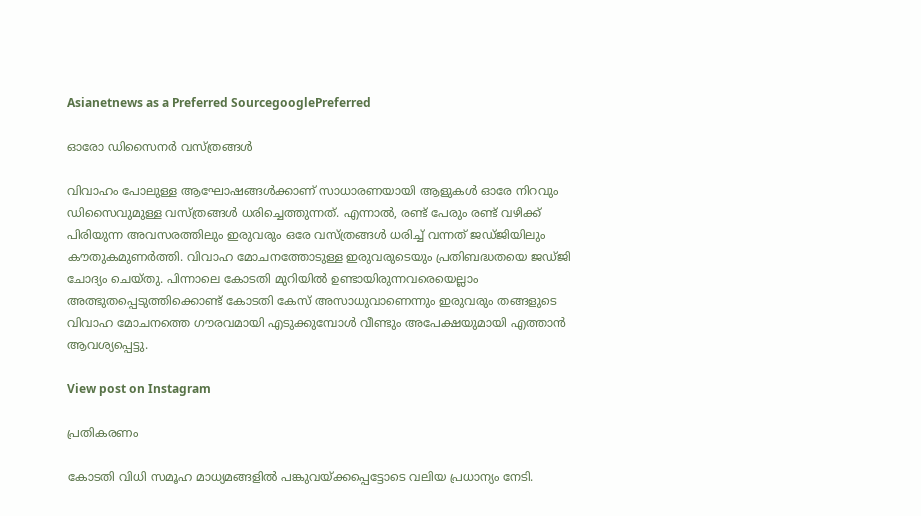Asianetnews as a Preferred SourcegooglePreferred

ഓരോ ഡിസൈനർ വസ്ത്രങ്ങൾ

വിവാഹം പോലുള്ള ആഘോഷങ്ങൾക്കാണ് സാധാരണയായി ആളുകൾ ഓരേ നിറവും ഡിസൈവുമുള്ള വസ്ത്രങ്ങൾ ധരിച്ചെത്തുന്നത്. എന്നാല്‍, രണ്ട് പേരും രണ്ട് വഴിക്ക് പിരിയുന്ന അവസരത്തിലും ഇരുവരും ഒരേ വസ്ത്രങ്ങൾ ധരിച്ച് വന്നത് ജഡ്ജിയിലും കൗതുകമുണർത്തി. വിവാഹ മോചനത്തോടുള്ള ഇരുവരുടെയും പ്രതിബദ്ധതയെ ജഡ്ജി ചോദ്യം ചെയ്തു. പിന്നാലെ കോടതി മുറിയില്‍ ഉണ്ടായിരുന്നവരെയെല്ലാം അത്ഭുതപ്പെടുത്തിക്കൊണ്ട് കോടതി കേസ് അസാധുവാണെന്നും ഇരുവരും തങ്ങളുടെ വിവാഹ മോചനത്തെ ഗൗരവമായി എടുക്കുമ്പോൾ വീണ്ടും അപേക്ഷയുമായി എത്താന്‍ ആവശ്യപ്പെട്ടു.

View post on Instagram

പ്രതികരണം

കോടതി വിധി സമൂഹ മാധ്യമങ്ങളില്‍ പങ്കുവയ്ക്കപ്പെട്ടോടെ വലിയ പ്രധാന്യം നേടി.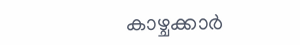കാഴ്ചക്കാര്‍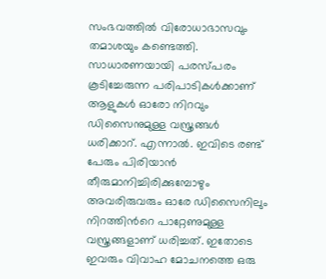സംഭവത്തിൽ വിരോധാഭാസവും തമാശയും കണ്ടെത്തി. സാധാരണയായി പരസ്പരം കൂടിച്ചേരുന്ന പരിപാടികൾക്കാണ് ആളുകൾ ഓരോ നിറവും ഡിസൈനുമുള്ള വസ്ത്രങ്ങൾ ധരിക്കാറ്. എന്നാല്‍. ഇവിടെ രണ്ട് പേരും പിരിയാന്‍ തീരുമാനിച്ചിരിക്കുമ്പോഴും അവരിരുവരും ഓരേ ഡിസൈനിലും നിറത്തിന്‍റെ പാറ്റേണുമുള്ള വസ്ത്രങ്ങളാണ് ധരിച്ചത്. ഇതോടെ ഇവരും വിവാഹ മോചനത്തെ ഒരു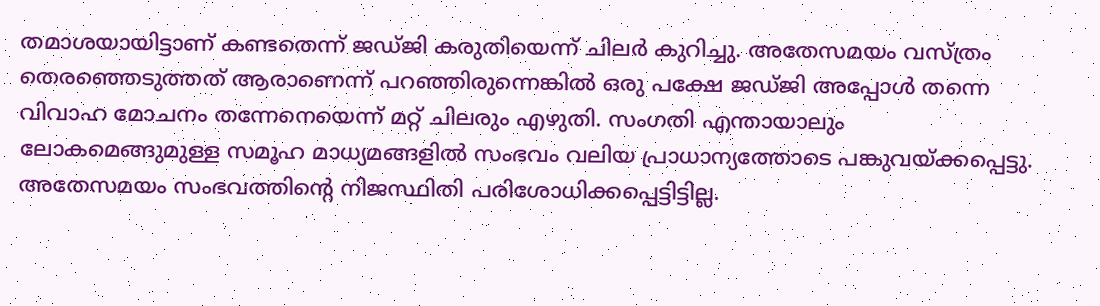തമാശയായിട്ടാണ് കണ്ടതെന്ന് ജഡ്ജി കരുതിയെന്ന് ചിലര്‍ കുറിച്ചു. അതേസമയം വസ്ത്രം തെരഞ്ഞെടുത്തത് ആരാണെന്ന് പറഞ്ഞിരുന്നെങ്കില്‍ ഒരു പക്ഷേ ജഡ്ജി അപ്പോൾ തന്നെ വിവാഹ മോചനം തന്നേനെയെന്ന് മറ്റ് ചിലരും എഴുതി. സംഗതി എന്തായാലും ലോകമെങ്ങുമുള്ള സമൂഹ മാധ്യമങ്ങളില്‍ സംഭവം വലിയ പ്രാധാന്യത്തോടെ പങ്കുവയ്ക്കപ്പെട്ടു. അതേസമയം സംഭവത്തിന്‍റെ നിജസ്ഥിതി പരിശോധിക്കപ്പെട്ടിട്ടില്ല.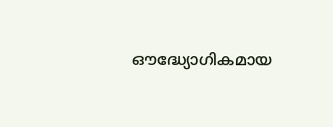ഔദ്ധ്യോഗികമായ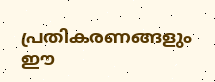പ്രതികരണങ്ങളും ഈ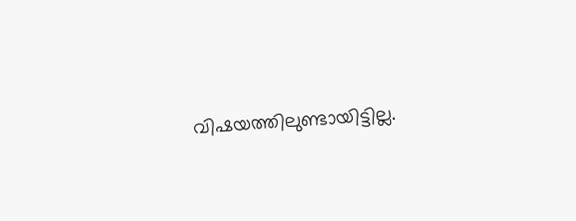വിഷയത്തിലുണ്ടായിട്ടില്ല.